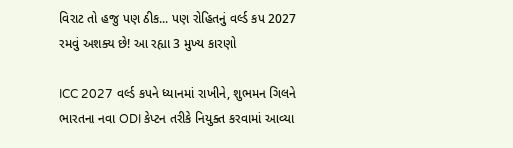વિરાટ તો હજુ પણ ઠીક... પણ રોહિતનું વર્લ્ડ કપ 2027 રમવું અશક્ય છે! આ રહ્યા 3 મુખ્ય કારણો

ICC 2027 વર્લ્ડ કપને ધ્યાનમાં રાખીને, શુભમન ગિલને ભારતના નવા ODI કેપ્ટન તરીકે નિયુક્ત કરવામાં આવ્યા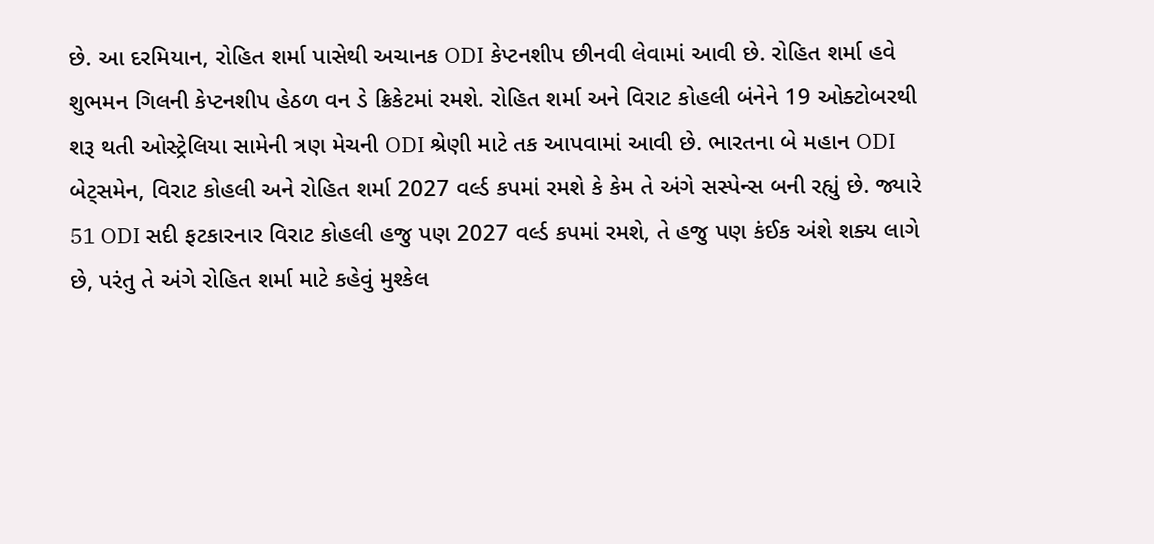છે. આ દરમિયાન, રોહિત શર્મા પાસેથી અચાનક ODI કેપ્ટનશીપ છીનવી લેવામાં આવી છે. રોહિત શર્મા હવે શુભમન ગિલની કેપ્ટનશીપ હેઠળ વન ડે ક્રિકેટમાં રમશે. રોહિત શર્મા અને વિરાટ કોહલી બંનેને 19 ઓક્ટોબરથી શરૂ થતી ઓસ્ટ્રેલિયા સામેની ત્રણ મેચની ODI શ્રેણી માટે તક આપવામાં આવી છે. ભારતના બે મહાન ODI બેટ્સમેન, વિરાટ કોહલી અને રોહિત શર્મા 2027 વર્લ્ડ કપમાં રમશે કે કેમ તે અંગે સસ્પેન્સ બની રહ્યું છે. જ્યારે 51 ODI સદી ફટકારનાર વિરાટ કોહલી હજુ પણ 2027 વર્લ્ડ કપમાં રમશે, તે હજુ પણ કંઈક અંશે શક્ય લાગે છે, પરંતુ તે અંગે રોહિત શર્મા માટે કહેવું મુશ્કેલ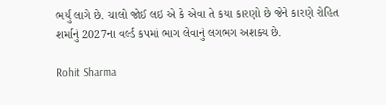ભર્યું લાગે છે. ચાલો જોઈ લઇ એ કે એવા તે કયા કારણો છે જેને કારણે રોહિત શર્માનું 2027ના વર્લ્ડ કપમાં ભાગ લેવાનું લગભગ અશક્ય છે.

Rohit Sharma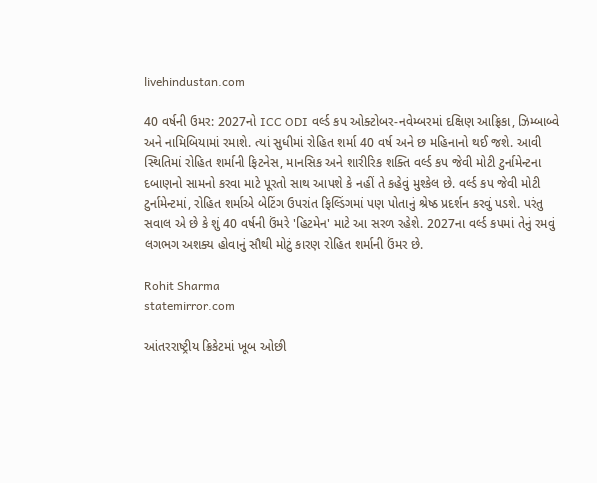livehindustan.com

40 વર્ષની ઉમર: 2027નો ICC ODI વર્લ્ડ કપ ઓક્ટોબર-નવેમ્બરમાં દક્ષિણ આફ્રિકા, ઝિમ્બાબ્વે અને નામિબિયામાં રમાશે. ત્યાં સુધીમાં રોહિત શર્મા 40 વર્ષ અને છ મહિનાનો થઈ જશે. આવી સ્થિતિમાં રોહિત શર્માની ફિટનેસ, માનસિક અને શારીરિક શક્તિ વર્લ્ડ કપ જેવી મોટી ટુર્નામેન્ટના દબાણનો સામનો કરવા માટે પૂરતો સાથ આપશે કે નહીં તે કહેવું મુશ્કેલ છે. વર્લ્ડ કપ જેવી મોટી ટુર્નામેન્ટમાં, રોહિત શર્માએ બેટિંગ ઉપરાંત ફિલ્ડિંગમાં પણ પોતાનું શ્રેષ્ઠ પ્રદર્શન કરવું પડશે. પરંતુ સવાલ એ છે કે શું 40 વર્ષની ઉંમરે 'હિટમેન' માટે આ સરળ રહેશે. 2027ના વર્લ્ડ કપમાં તેનું રમવું લગભગ અશક્ય હોવાનું સૌથી મોટું કારણ રોહિત શર્માની ઉંમર છે.

Rohit Sharma
statemirror.com

આંતરરાષ્ટ્રીય ક્રિકેટમાં ખૂબ ઓછી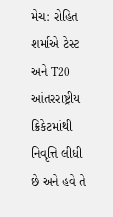મેચ: રોહિત શર્માએ ટેસ્ટ અને T20 આંતરરાષ્ટ્રીય ક્રિકેટમાંથી નિવૃત્તિ લીધી છે અને હવે તે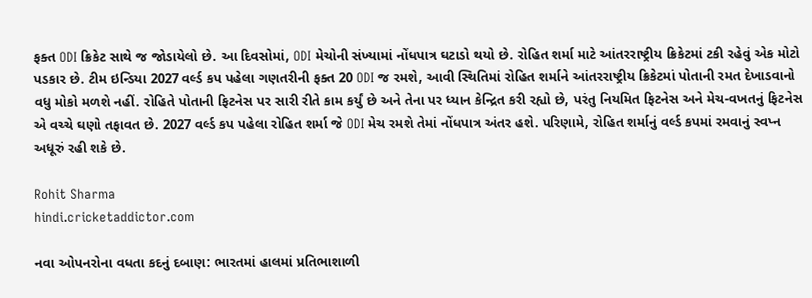ફક્ત ODI ક્રિકેટ સાથે જ જોડાયેલો છે. આ દિવસોમાં, ODI મેચોની સંખ્યામાં નોંધપાત્ર ઘટાડો થયો છે. રોહિત શર્મા માટે આંતરરાષ્ટ્રીય ક્રિકેટમાં ટકી રહેવું એક મોટો પડકાર છે. ટીમ ઇન્ડિયા 2027 વર્લ્ડ કપ પહેલા ગણતરીની ફક્ત 20 ODI જ રમશે, આવી સ્થિતિમાં રોહિત શર્માને આંતરરાષ્ટ્રીય ક્રિકેટમાં પોતાની રમત દેખાડવાનો વધુ મોકો મળશે નહીં. રોહિતે પોતાની ફિટનેસ પર સારી રીતે કામ કર્યું છે અને તેના પર ધ્યાન કેન્દ્રિત કરી રહ્યો છે, પરંતુ નિયમિત ફિટનેસ અને મેચ-વખતનું ફિટનેસ એ વચ્ચે ઘણો તફાવત છે. 2027 વર્લ્ડ કપ પહેલા રોહિત શર્મા જે ODI મેચ રમશે તેમાં નોંધપાત્ર અંતર હશે. પરિણામે, રોહિત શર્માનું વર્લ્ડ કપમાં રમવાનું સ્વપ્ન અધૂરું રહી શકે છે.

Rohit Sharma
hindi.cricketaddictor.com

નવા ઓપનરોના વધતા કદનું દબાણ: ભારતમાં હાલમાં પ્રતિભાશાળી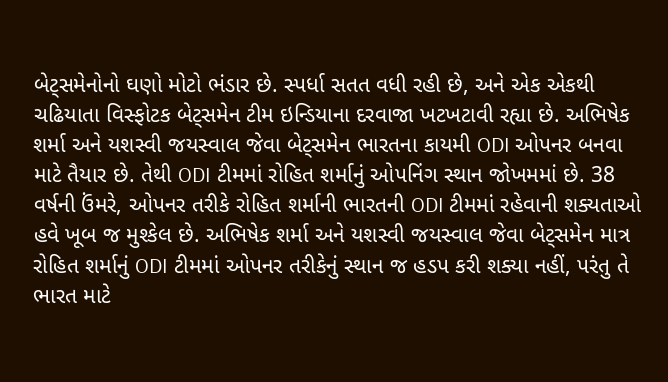બેટ્સમેનોનો ઘણો મોટો ભંડાર છે. સ્પર્ધા સતત વધી રહી છે, અને એક એકથી ચઢિયાતા વિસ્ફોટક બેટ્સમેન ટીમ ઇન્ડિયાના દરવાજા ખટખટાવી રહ્યા છે. અભિષેક શર્મા અને યશસ્વી જયસ્વાલ જેવા બેટ્સમેન ભારતના કાયમી ODI ઓપનર બનવા માટે તૈયાર છે. તેથી ODI ટીમમાં રોહિત શર્માનું ઓપનિંગ સ્થાન જોખમમાં છે. 38 વર્ષની ઉંમરે, ઓપનર તરીકે રોહિત શર્માની ભારતની ODI ટીમમાં રહેવાની શક્યતાઓ હવે ખૂબ જ મુશ્કેલ છે. અભિષેક શર્મા અને યશસ્વી જયસ્વાલ જેવા બેટ્સમેન માત્ર રોહિત શર્માનું ODI ટીમમાં ઓપનર તરીકેનું સ્થાન જ હડપ કરી શક્યા નહીં, પરંતુ તે ભારત માટે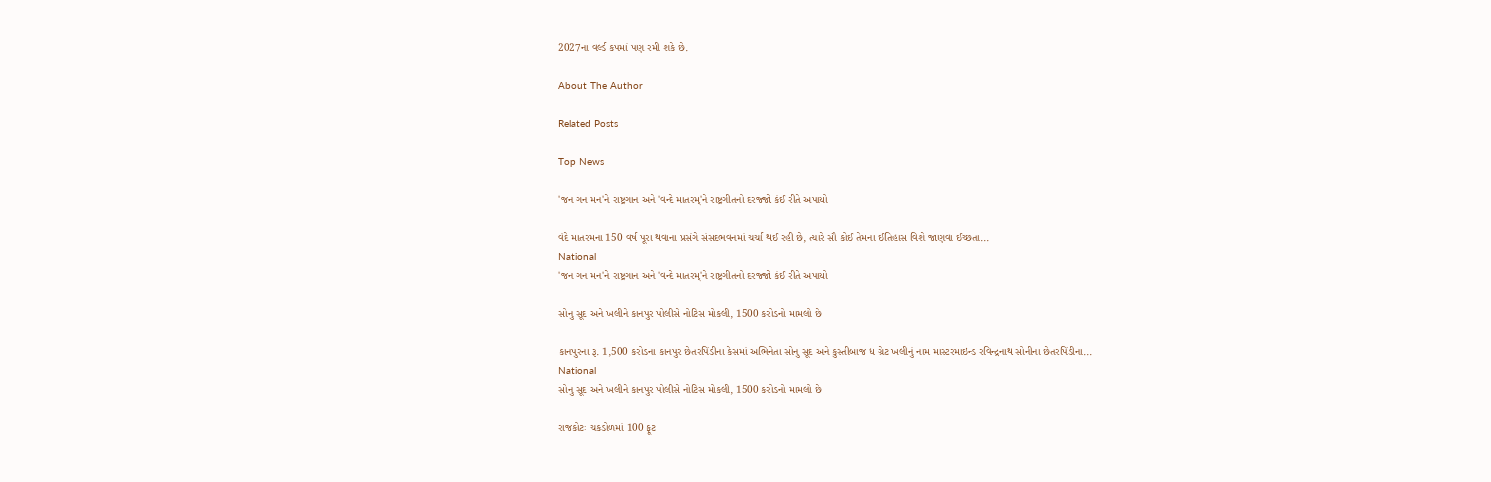2027ના વર્લ્ડ કપમાં પણ રમી શકે છે.

About The Author

Related Posts

Top News

'જન ગન મન'ને રાષ્ટ્રગાન અને 'વન્દે માતરમ્'ને રાષ્ટ્રગીતનો દરજ્જો કંઈ રીતે અપાયો

વંદે માતરમના 150 વર્ષ પૂરા થવાના પ્રસંગે સંસદભવનમાં ચર્ચા થઈ રહી છે, ત્યારે સૌ કોઈ તેમના ઈતિહાસ વિશે જાણવા ઈચ્છતા...
National
'જન ગન મન'ને રાષ્ટ્રગાન અને 'વન્દે માતરમ્'ને રાષ્ટ્રગીતનો દરજ્જો કંઈ રીતે અપાયો

સોનુ સૂદ અને ખલીને કાનપુર પોલીસે નોટિસ મોકલી, 1500 કરોડનો મામલો છે

કાનપુરના રૂ. 1,500 કરોડના કાનપુર છેતરપિંડીના કેસમાં અભિનેતા સોનુ સૂદ અને કુસ્તીબાજ ધ ગ્રેટ ખલીનું નામ માસ્ટરમાઇન્ડ રવિન્દ્રનાથ સોનીના છેતરપિંડીના...
National
સોનુ સૂદ અને ખલીને કાનપુર પોલીસે નોટિસ મોકલી, 1500 કરોડનો મામલો છે

રાજકોટઃ ચકડોળમાં 100 ફૂટ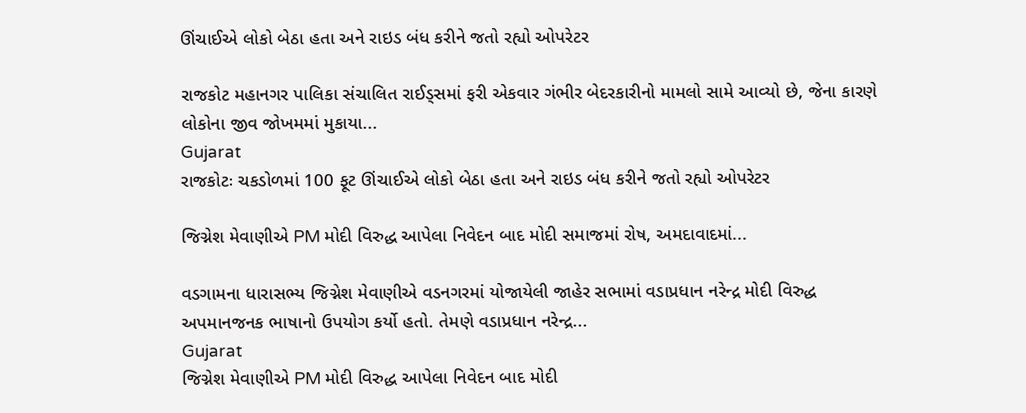ઊંચાઈએ લોકો બેઠા હતા અને રાઇડ બંધ કરીને જતો રહ્યો ઓપરેટર

રાજકોટ મહાનગર પાલિકા સંચાલિત રાઈડ્સમાં ફરી એકવાર ગંભીર બેદરકારીનો મામલો સામે આવ્યો છે, જેના કારણે લોકોના જીવ જોખમમાં મુકાયા...
Gujarat
રાજકોટઃ ચકડોળમાં 100 ફૂટ ઊંચાઈએ લોકો બેઠા હતા અને રાઇડ બંધ કરીને જતો રહ્યો ઓપરેટર

જિગ્નેશ મેવાણીએ PM મોદી વિરુદ્ધ આપેલા નિવેદન બાદ મોદી સમાજમાં રોષ, અમદાવાદમાં...

વડગામના ધારાસભ્ય જિગ્નેશ મેવાણીએ વડનગરમાં યોજાયેલી જાહેર સભામાં વડાપ્રધાન નરેન્દ્ર મોદી વિરુદ્ધ અપમાનજનક ભાષાનો ઉપયોગ કર્યો હતો. તેમણે વડાપ્રધાન નરેન્દ્ર...
Gujarat
જિગ્નેશ મેવાણીએ PM મોદી વિરુદ્ધ આપેલા નિવેદન બાદ મોદી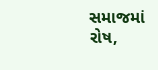સમાજમાં રોષ,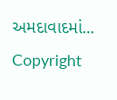અમદાવાદમાં...
Copyright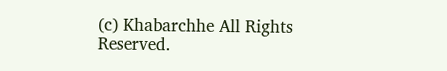(c) Khabarchhe All Rights Reserved.